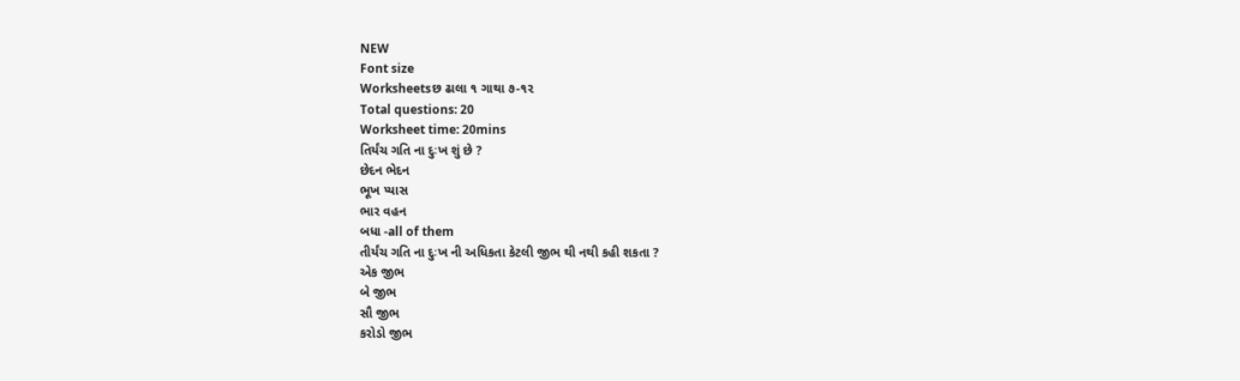NEW
Font size
Worksheetsછ ઢાલા ૧ ગાથા ૭-૧૨
Total questions: 20
Worksheet time: 20mins
તિર્યંચ ગતિ ના દુઃખ શું છે ?
છેદન ભેદન
ભૂખ પ્યાસ
ભાર વહન
બધા -all of them
તીર્યંચ ગતિ ના દુઃખ ની અધિકતા કેટલી જીભ થી નથી કહી શકતા ?
એક જીભ
બે જીભ
સૌ જીભ
કરોડો જીભ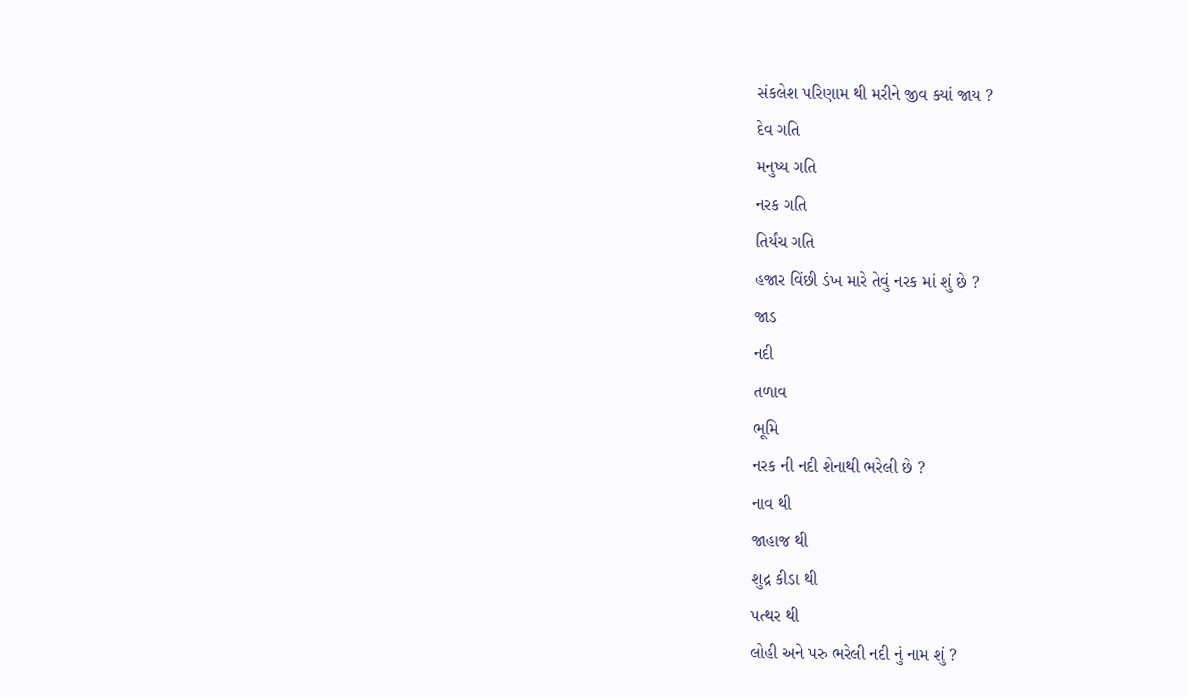સંકલેશ પરિણામ થી મરીને જીવ ક્યાં જાય ?
દેવ ગતિ
મનુષ્ય ગતિ
નરક ગતિ
તિર્યંચ ગતિ
હજાર વિંછી ડંખ મારે તેવું નરક માં શું છે ?
જાડ
નદી
તળાવ
ભૂમિ
નરક ની નદી શેનાથી ભરેલી છે ?
નાવ થી
જાહાજ થી
શુદ્ર કીડા થી
પત્થર થી
લોહી અને પરુ ભરેલી નદી નું નામ શું ?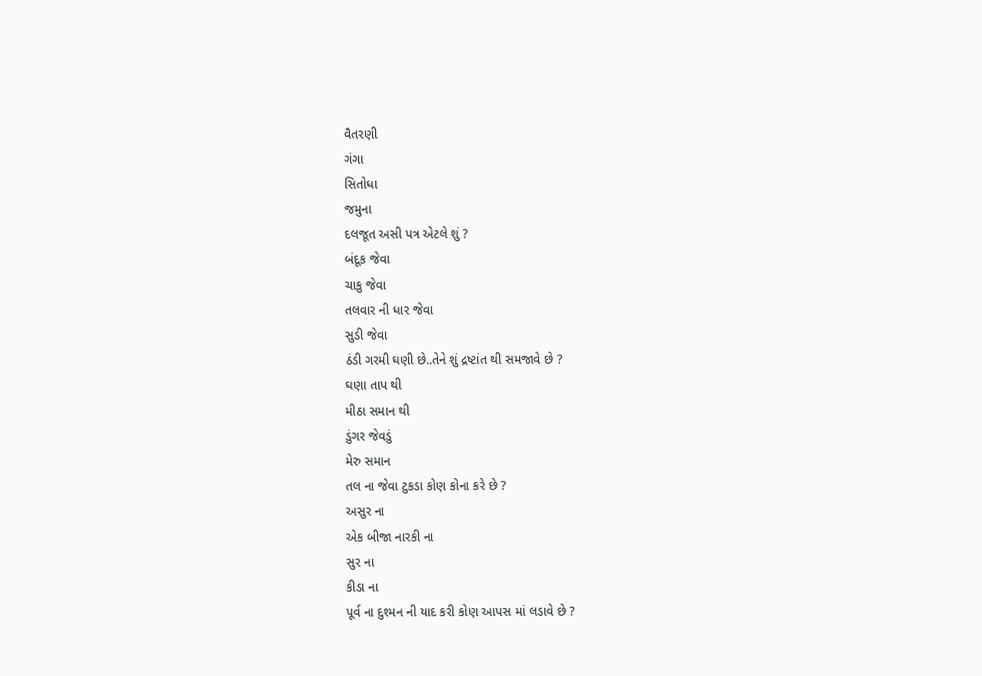વૈતરણી
ગંગા
સિતોધા
જમુના
દલજૂત અસી પત્ર એટલે શું ?
બંદૂક જેવા
ચાકુ જેવા
તલવાર ની ધાર જેવા
સુડી જેવા
ઠંડી ગરમી ઘણી છે..તેને શું દ્રષ્ટાંત થી સમજાવે છે ?
ઘણા તાપ થી
મીઠા સમાન થી
ડુંગર જેવડું
મેરુ સમાન
તલ ના જેવા ટુકડા કોણ કોના કરે છે ?
અસુર ના
એક બીજા નારકી ના
સુર ના
કીડા ના
પૂર્વ ના દુશ્મન ની યાદ કરી કોણ આપસ માં લડાવે છે ?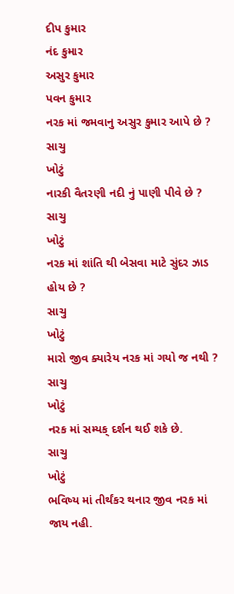દીપ કુમાર
નંદ કુમાર
અસુર કુમાર
પવન કુમાર
નરક માં જમવાનુ અસુર કુમાર આપે છે ?
સાચુ
ખોટું
નારકી વૈતરણી નદી નું પાણી પીવે છે ?
સાચુ
ખોટું
નરક માં શાંતિ થી બેસવા માટે સુંદર ઝાડ હોય છે ?
સાચુ
ખોટું
મારો જીવ ક્યારેય નરક માં ગયો જ નથી ?
સાચુ
ખોટું
નરક માં સમ્યક્ દર્શન થઈ શકે છે.
સાચુ
ખોટું
ભવિષ્ય માં તીર્થંકર થનાર જીવ નરક માં જાય નહી.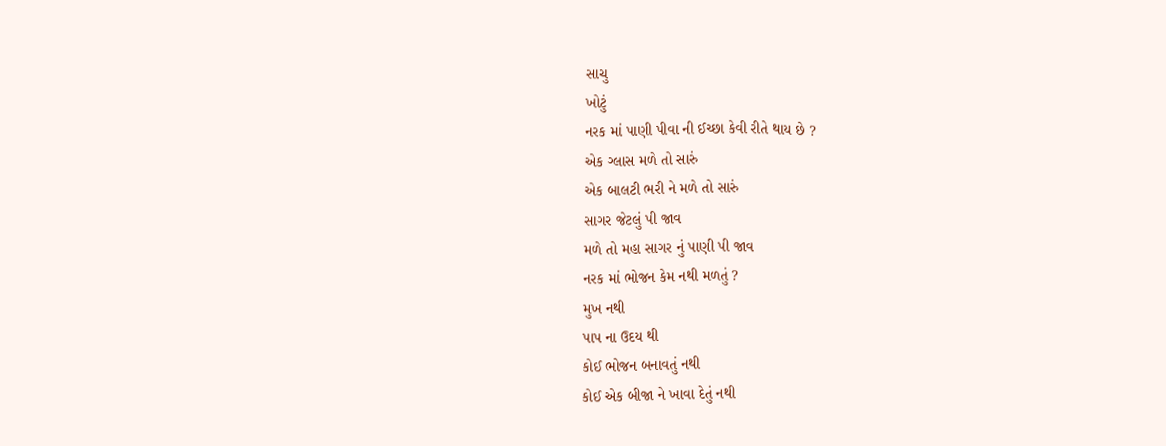સાચુ
ખોટું
નરક માં પાણી પીવા ની ઈચ્છા કેવી રીતે થાય છે ?
એક ગ્લાસ મળે તો સારું
એક બાલટી ભરી ને મળે તો સારું
સાગર જેટલું પી જાવ
મળે તો મહા સાગર નું પાણી પી જાવ
નરક માં ભોજન કેમ નથી મળતું ?
મુખ નથી
પાપ ના ઉદય થી
કોઈ ભોજન બનાવતું નથી
કોઈ એક બીજા ને ખાવા દેતું નથી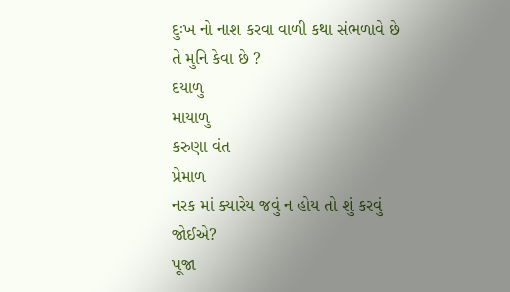દુઃખ નો નાશ કરવા વાળી કથા સંભળાવે છે તે મુનિ કેવા છે ?
દયાળુ
માયાળુ
કરુણા વંત
પ્રેમાળ
નરક માં ક્યારેય જવું ન હોય તો શું કરવું જોઈએ?
પૂજા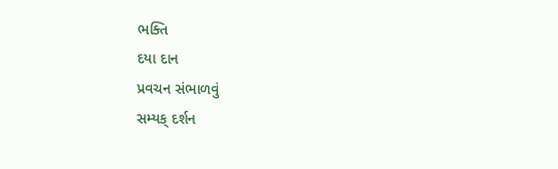ભક્તિ
દયા દાન
પ્રવચન સંભાળવું
સમ્યક્ દર્શન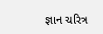જ્ઞાન ચરિત્ર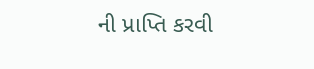ની પ્રાપ્તિ કરવી